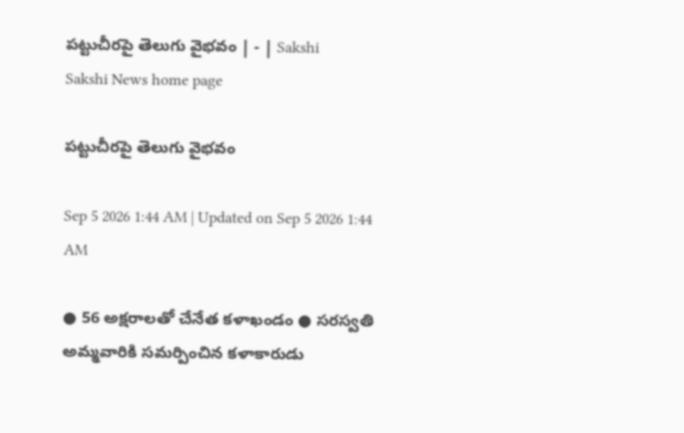పట్టుచీరపై తెలుగు వైభవం | - | Sakshi
Sakshi News home page

పట్టుచీరపై తెలుగు వైభవం

Sep 5 2026 1:44 AM | Updated on Sep 5 2026 1:44 AM

● 56 అక్షరాలతో చేనేత కళాఖండం ● సరస్వతి అమ్మవారికి సమర్పించిన కళాకారుడు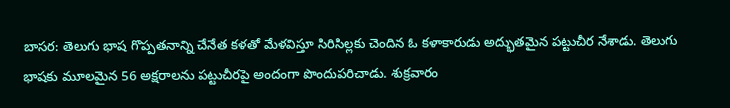బాసర: తెలుగు భాష గొప్పతనాన్ని చేనేత కళతో మేళవిస్తూ సిరిసిల్లకు చెందిన ఓ కళాకారుడు అద్భుతమైన పట్టుచీర నేశాడు. తెలుగు భాషకు మూలమైన 56 అక్షరాలను పట్టుచీరపై అందంగా పొందుపరిచాడు. శుక్రవారం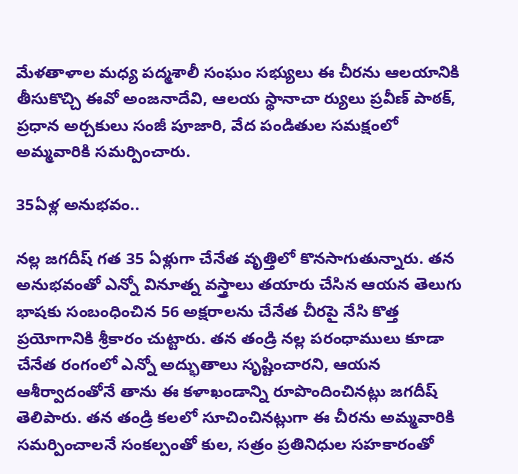మేళతాళాల మధ్య పద్మశాలీ సంఘం సభ్యులు ఈ చీరను ఆలయానికి తీసుకొచ్చి ఈవో అంజనాదేవి, ఆలయ స్థానాచా ర్యులు ప్రవీణ్‌ పాఠక్‌, ప్రధాన అర్చకులు సంజీ పూజారి, వేద పండితుల సమక్షంలో అమ్మవారికి సమర్పించారు.

35ఏళ్ల అనుభవం..

నల్ల జగదీష్‌ గత 35 ఏళ్లుగా చేనేత వృత్తిలో కొనసాగుతున్నారు. తన అనుభవంతో ఎన్నో వినూత్న వస్త్రాలు తయారు చేసిన ఆయన తెలుగు భాషకు సంబంధించిన 56 అక్షరాలను చేనేత చీరపై నేసి కొత్త ప్రయోగానికి శ్రీకారం చుట్టారు. తన తండ్రి నల్ల పరంధాములు కూడా చేనేత రంగంలో ఎన్నో అద్భుతాలు సృష్టించారని, ఆయన ఆశీర్వాదంతోనే తాను ఈ కళాఖండాన్ని రూపొందించినట్లు జగదీష్‌ తెలిపారు. తన తండ్రి కలలో సూచించినట్లుగా ఈ చీరను అమ్మవారికి సమర్పించాలనే సంకల్పంతో కుల, సత్రం ప్రతినిధుల సహకారంతో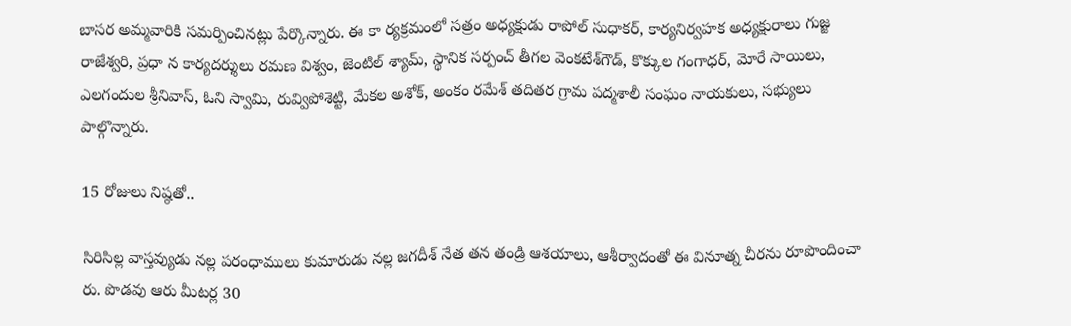బాసర అమ్మవారికి సమర్పించినట్లు పేర్కొన్నారు. ఈ కా ర్యక్రమంలో సత్రం అధ్యక్షుడు రాపోల్‌ సుధాకర్‌, కార్యనిర్వహక అధ్యక్షురాలు గుజ్జ రాజేశ్వరి, ప్రధా న కార్యదర్శులు రమణ విశ్వం, జెంటిల్‌ శ్యామ్‌, స్థానిక సర్పంచ్‌ తీగల వెంకటేశ్‌గౌడ్‌, కొక్కుల గంగాధర్‌, మోరే సాయిలు, ఎలగందుల శ్రీనివాస్‌, ఓని స్వామి, రువ్విపోశెట్టి, మేకల అశోక్‌, అంకం రమేశ్‌ తదితర గ్రామ పద్మశాలీ సంఘం నాయకులు, సభ్యులు పాల్గొన్నారు.

15 రోజులు నిష్ఠతో..

సిరిసిల్ల వాస్తవ్యుడు నల్ల పరంధాములు కుమారుడు నల్ల జగదీశ్‌ నేత తన తండ్రి ఆశయాలు, ఆశీర్వాదంతో ఈ వినూత్న చీరను రూపొందించా రు. పొడవు ఆరు మీటర్ల 30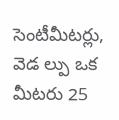సెంటీమీటర్లు, వెడ ల్పు ఒక మీటరు 25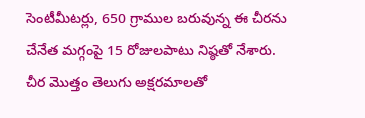సెంటీమీటర్లు, 650 గ్రాముల బరువున్న ఈ చీరను చేనేత మగ్గంపై 15 రోజులపాటు నిష్ఠతో నేశారు. చీర మొత్తం తెలుగు అక్షరమాలతో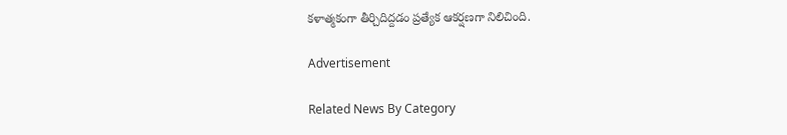కళాత్మకంగా తీర్చిదిద్దడం ప్రత్యేక ఆకర్షణగా నిలిచింది.

Advertisement

Related News By Category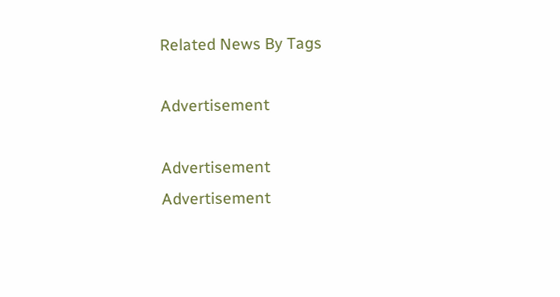Related News By Tags

Advertisement

Advertisement
Advertisement